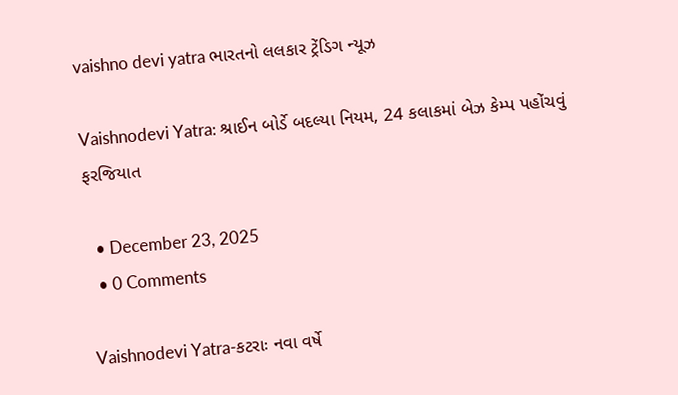vaishno devi yatra ભારતનો લલકાર ટ્રેંડિગ ન્યૂઝ

Vaishnodevi Yatra: શ્રાઈન બોર્ડે બદલ્યા નિયમ, 24 કલાકમાં બેઝ કેમ્પ પહોંચવું ફરજિયાત

  • December 23, 2025
  • 0 Comments

Vaishnodevi Yatra-કટરાઃ નવા વર્ષે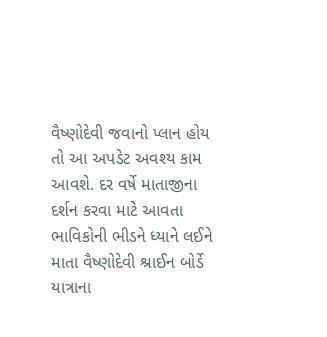વૈષ્ણોદેવી જવાનો પ્લાન હોય તો આ અપડેટ અવશ્ય કામ આવશે. દર વર્ષે માતાજીના દર્શન કરવા માટે આવતા ભાવિકોની ભીડને ધ્યાને લઈને માતા વૈષ્ણોદેવી શ્રાઈન બોર્ડે યાત્રાના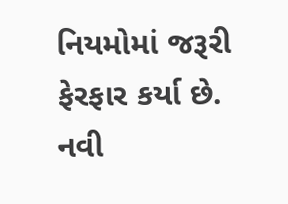નિયમોમાં જરૂરી ફેરફાર કર્યા છે. નવી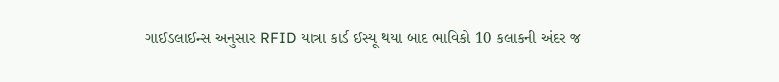ગાઈડલાઈન્સ અનુસાર RFID યાત્રા કાર્ડ ઈસ્યૂ થયા બાદ ભાવિકો 10 કલાકની અંદર જ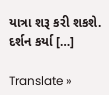યાત્રા શરૂ કરી શકશે. દર્શન કર્યા […]

Translate »